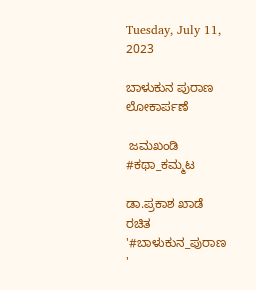Tuesday, July 11, 2023

ಬಾಳುಕುನ ಪುರಾಣ ಲೋಕಾರ್ಪಣೆ

 ಜಮಖಂಡಿ #ಕಥಾ_ಕಮ್ಮಟ

ಡಾ.ಪ್ರಕಾಶ ಖಾಡೆ ರಚಿತ '#ಬಾಳುಕುನ_ಪುರಾಣ '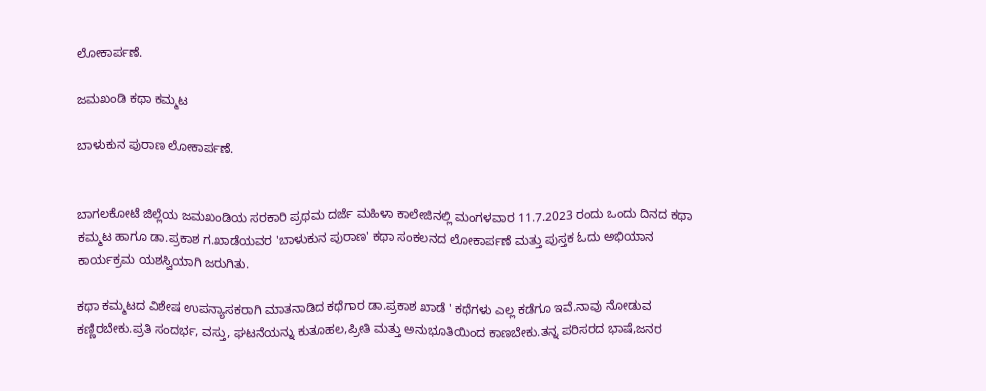ಲೋಕಾರ್ಪಣೆ.

ಜಮಖಂಡಿ ಕಥಾ ಕಮ್ಮಟ

ಬಾಳುಕುನ ಪುರಾಣ ಲೋಕಾರ್ಪಣೆ.


ಬಾಗಲಕೋಟೆ ಜಿಲ್ಲೆಯ ಜಮಖಂಡಿಯ ಸರಕಾರಿ ಪ್ರಥಮ ದರ್ಜೆ ಮಹಿಳಾ ಕಾಲೇಜಿನಲ್ಲಿ ಮಂಗಳವಾರ 11.7.2023 ರಂದು ಒಂದು ದಿನದ ಕಥಾ ಕಮ್ಮಟ ಹಾಗೂ ಡಾ.ಪ್ರಕಾಶ ಗ.ಖಾಡೆಯವರ 'ಬಾಳುಕುನ ಪುರಾಣ' ಕಥಾ ಸಂಕಲನದ ಲೋಕಾರ್ಪಣೆ ಮತ್ತು ಪುಸ್ತಕ ಓದು ಅಭಿಯಾನ ಕಾರ್ಯಕ್ರಮ ಯಶಸ್ವಿಯಾಗಿ ಜರುಗಿತು.

ಕಥಾ ಕಮ್ಮಟದ ವಿಶೇಷ ಉಪನ್ಯಾಸಕರಾಗಿ ಮಾತನಾಡಿದ ಕಥೆಗಾರ ಡಾ.ಪ್ರಕಾಶ ಖಾಡೆ ' ಕಥೆಗಳು ಎಲ್ಲ ಕಡೆಗೂ ಇವೆ.ನಾವು ನೋಡುವ ಕಣ್ಣಿರಬೇಕು.ಪ್ರತಿ ಸಂದರ್ಭ, ವಸ್ತು, ಘಟನೆಯನ್ನು ಕುತೂಹಲ,ಪ್ರೀತಿ ಮತ್ತು ಅನುಭೂತಿಯಿಂದ ಕಾಣಬೇಕು.ತನ್ನ ಪರಿಸರದ ಭಾಷೆ,ಜನರ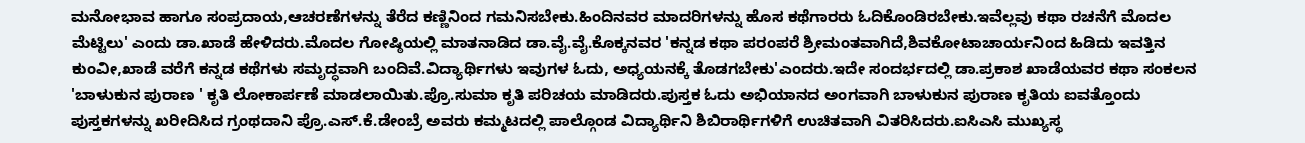ಮನೋಭಾವ ಹಾಗೂ ಸಂಪ್ರದಾಯ,ಆಚರಣೆಗಳನ್ನು ತೆರೆದ ಕಣ್ಣಿನಿಂದ ಗಮನಿಸಬೇಕು.ಹಿಂದಿನವರ ಮಾದರಿಗಳನ್ನು ಹೊಸ ಕಥೆಗಾರರು ಓದಿಕೊಂಡಿರಬೇಕು.ಇವೆಲ್ಲವು ಕಥಾ ರಚನೆಗೆ ಮೊದಲ ಮೆಟ್ಟಿಲು' ಎಂದು ಡಾ.ಖಾಡೆ ಹೇಳಿದರು.ಮೊದಲ ಗೋಷ್ಠಿಯಲ್ಲಿ ಮಾತನಾಡಿದ ಡಾ.ವೈ.ವೈ.ಕೊಕ್ಕನವರ 'ಕನ್ನಡ ಕಥಾ ಪರಂಪರೆ ಶ್ರೀಮಂತವಾಗಿದೆ,ಶಿವಕೋಟಾಚಾರ್ಯನಿಂದ ಹಿಡಿದು ಇವತ್ತಿನ ಕುಂವೀ,ಖಾಡೆ ವರೆಗೆ ಕನ್ನಡ ಕಥೆಗಳು ಸಮೃದ್ಧವಾಗಿ ಬಂದಿವೆ.ವಿದ್ಯಾರ್ಥಿಗಳು ಇವುಗಳ ಓದು, ಅಧ್ಯಯನಕ್ಕೆ ತೊಡಗಬೇಕು'ಎಂದರು.ಇದೇ ಸಂದರ್ಭದಲ್ಲಿ ಡಾ.ಪ್ರಕಾಶ ಖಾಡೆಯವರ ಕಥಾ ಸಂಕಲನ 'ಬಾಳುಕುನ ಪುರಾಣ ' ಕೃತಿ ಲೋಕಾರ್ಪಣೆ ಮಾಡಲಾಯಿತು.ಪ್ರೊ.ಸುಮಾ ಕೃತಿ ಪರಿಚಯ ಮಾಡಿದರು.ಪುಸ್ತಕ ಓದು ಅಭಿಯಾನದ ಅಂಗವಾಗಿ ಬಾಳುಕುನ ಪುರಾಣ ಕೃತಿಯ ಐವತ್ತೊಂದು ಪುಸ್ತಕಗಳನ್ನು ಖರೀದಿಸಿದ ಗ್ರಂಥದಾನಿ ಪ್ರೊ.ಎಸ್.ಕೆ.ಡೇಂಬ್ರೆ ಅವರು ಕಮ್ಮಟದಲ್ಲಿ ಪಾಲ್ಗೊಂಡ ವಿದ್ಯಾರ್ಥಿನಿ ಶಿಬಿರಾರ್ಥಿಗಳಿಗೆ ಉಚಿತವಾಗಿ ವಿತರಿಸಿದರು.ಐಸಿಎಸಿ ಮುಖ್ಯಸ್ಥ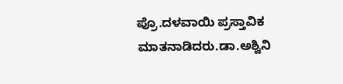ಪ್ರೊ.ದಳವಾಯಿ ಪ್ರಸ್ತಾವಿಕ ಮಾತನಾಡಿದರು.ಡಾ.ಅಶ್ವಿನಿ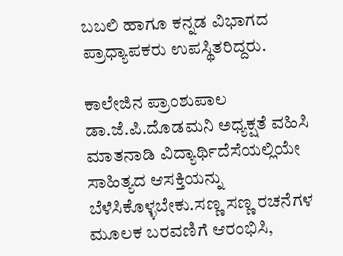ಬಬಲಿ ಹಾಗೂ ಕನ್ನಡ ವಿಭಾಗದ ಪ್ರಾಧ್ಯಾಪಕರು ಉಪಸ್ಥಿತರಿದ್ದರು.

ಕಾಲೇಜಿನ ಪ್ರಾಂಶುಪಾಲ ಡಾ.ಜೆ.ಪಿ.ದೊಡಮನಿ ಅಧ್ಯಕ್ಷತೆ ವಹಿಸಿ  ಮಾತನಾಡಿ ವಿದ್ಯಾರ್ಥಿದೆಸೆಯಲ್ಲಿಯೇ ಸಾಹಿತ್ಯದ ಆಸಕ್ತಿಯನ್ನು ಬೆಳೆಸಿಕೊಳ್ಳಬೇಕು.ಸಣ್ಣ ಸಣ್ಣ ರಚನೆಗಳ ಮೂಲಕ ಬರವಣಿಗೆ ಆರಂಭಿಸಿ,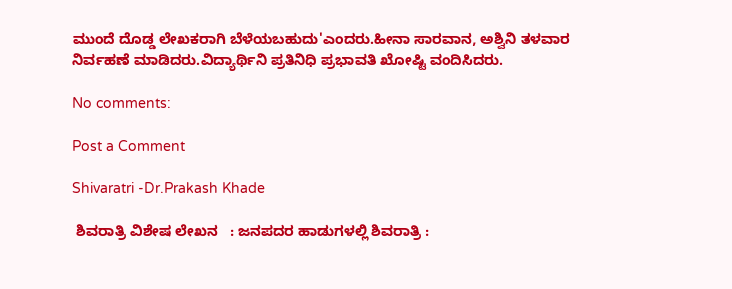ಮುಂದೆ ದೊಡ್ಡ ಲೇಖಕರಾಗಿ ಬೆಳೆಯಬಹುದು'ಎಂದರು.ಹೀನಾ ಸಾರವಾನ, ಅಶ್ವಿನಿ ತಳವಾರ ನಿರ್ವಹಣೆ ಮಾಡಿದರು.ವಿದ್ಯಾರ್ಥಿನಿ ಪ್ರತಿನಿಧಿ ಪ್ರಭಾವತಿ ಖೋಷ್ಟಿ ವಂದಿಸಿದರು.

No comments:

Post a Comment

Shivaratri -Dr.Prakash Khade

 ಶಿವರಾತ್ರಿ ವಿಶೇಷ ಲೇಖನ   : ಜನಪದರ ಹಾಡುಗಳಲ್ಲಿ ಶಿವರಾತ್ರಿ :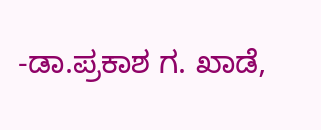-ಡಾ.ಪ್ರಕಾಶ ಗ. ಖಾಡೆ,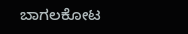ಬಾಗಲಕೋಟ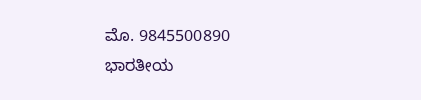ಮೊ. 9845500890    ಭಾರತೀಯ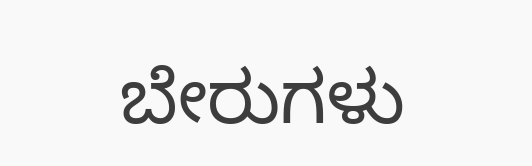ಬೇರುಗಳು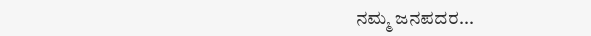ನಮ್ಮ ಜನಪದರ...